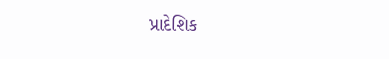પ્રાદેશિક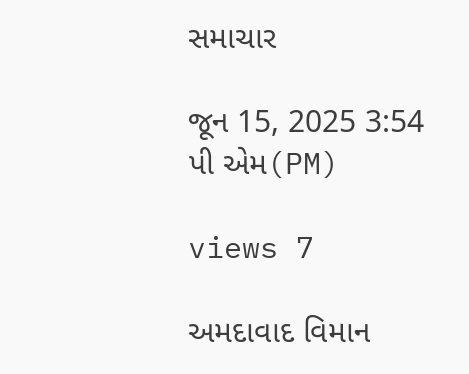સમાચાર

જૂન 15, 2025 3:54 પી એમ(PM)

views 7

અમદાવાદ વિમાન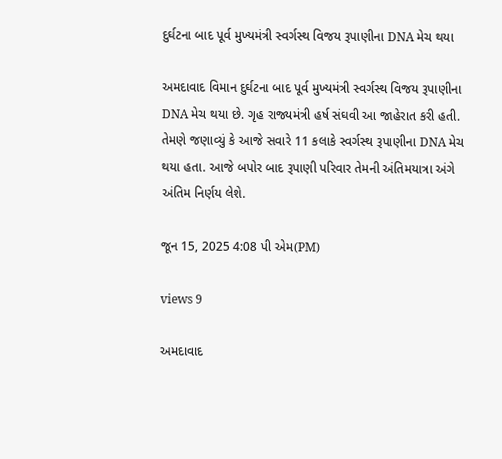દુર્ઘટના બાદ પૂર્વ મુખ્યમંત્રી સ્વર્ગસ્થ વિજય રૂપાણીના DNA મેચ થયા

અમદાવાદ વિમાન દુર્ઘટના બાદ પૂર્વ મુખ્યમંત્રી સ્વર્ગસ્થ વિજય રૂપાણીના DNA મેચ થયા છે. ગૃહ રાજ્યમંત્રી હર્ષ સંઘવી આ જાહેરાત કરી હતી. તેમણે જણાવ્યું કે આજે સવારે 11 કલાકે સ્વર્ગસ્થ રૂપાણીના DNA મેચ થયા હતા. આજે બપોર બાદ રૂપાણી પરિવાર તેમની અંતિમયાત્રા અંગે અંતિમ નિર્ણય લેશે.

જૂન 15, 2025 4:08 પી એમ(PM)

views 9

અમદાવાદ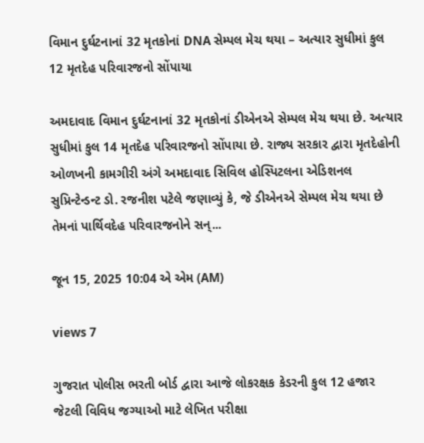વિમાન દુર્ઘટનાનાં 32 મૃતકોનાં DNA સેમ્પલ મેચ થયા – અત્યાર સુધીમાં કુલ 12 મૃતદેહ પરિવારજનો સોંપાયા

અમદાવાદ વિમાન દુર્ઘટનાનાં 32 મૃતકોનાં ડીએનએ સેમ્પલ મેચ થયા છે. અત્યાર સુધીમાં કુલ 14 મૃતદેહ પરિવારજનો સોંપાયા છે. રાજ્ય સરકાર દ્વારા મૃતદેહોની ઓળખની કામગીરી અંગે અમદાવાદ સિવિલ હોસ્પિટલના એડિશનલ સુપ્રિન્ટેન્ડન્ટ ડો. રજનીશ પટેલે જણાવ્યું કે, જે ડીએનએ સેમ્પલ મેચ થયા છે તેમનાં પાર્થિવદેહ પરિવારજનોને સન્...

જૂન 15, 2025 10:04 એ એમ (AM)

views 7

ગુજરાત પોલીસ ભરતી બોર્ડ દ્વારા આજે લોકરક્ષક કેડરની કુલ 12 હજાર જેટલી વિવિધ જગ્યાઓ માટે લેખિત પરીક્ષા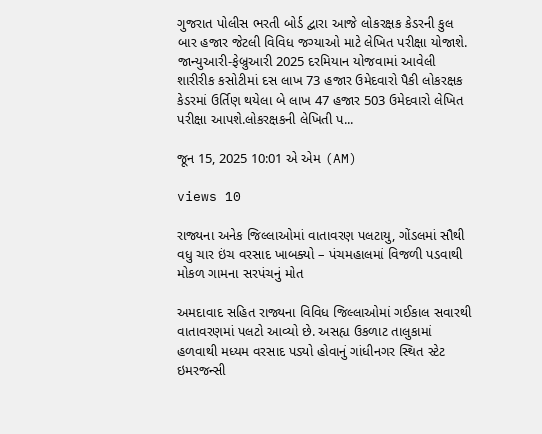ગુજરાત પોલીસ ભરતી બોર્ડ દ્વારા આજે લોકરક્ષક કેડરની કુલ બાર હજાર જેટલી વિવિધ જગ્યાઓ માટે લેખિત પરીક્ષા યોજાશે. જાન્યુઆરી-ફેબ્રુઆરી 2025 દરમિયાન યોજવામાં આવેલી શારીરીક કસોટીમાં દસ લાખ 73 હજાર ઉમેદવારો પૈકી લોકરક્ષક કેડરમાં ઉર્તિણ થયેલા બે લાખ 47 હજાર 503 ઉમેદવારો લેખિત પરીક્ષા આપશે.લોકરક્ષકની લેખિતી પ...

જૂન 15, 2025 10:01 એ એમ (AM)

views 10

રાજ્યના અનેક જિલ્લાઓમાં વાતાવરણ પલટાયુ, ગોંડલમાં સૌથી વધુ ચાર ઇંચ વરસાદ ખાબક્યો – પંચમહાલમાં વિજળી પડવાથી મોકળ ગામના સરપંચનું મોત

અમદાવાદ સહિત રાજ્યના વિવિધ જિલ્લાઓમાં ગઈકાલ સવારથી વાતાવરણમાં પલટો આવ્યો છે. અસહ્ય ઉકળાટ તાલુકામાં હળવાથી મધ્યમ વરસાદ પડ્યો હોવાનું ગાંધીનગર સ્થિત સ્ટેટ ઇમરજન્સી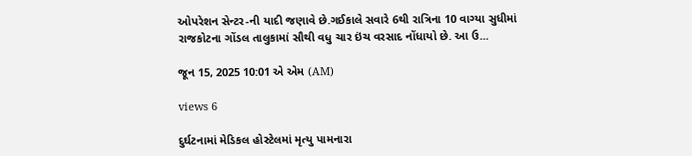ઓપરેશન સેન્ટર-ની યાદી જણાવે છે.ગઈકાલે સવારે 6થી રાત્રિના 10 વાગ્યા સુધીમાં રાજકોટના ગોંડલ તાલુકામાં સૌથી વધુ ચાર ઇંચ વરસાદ નોંધાયો છે. આ ઉ...

જૂન 15, 2025 10:01 એ એમ (AM)

views 6

દુર્ઘટનામાં મેડિકલ હોસ્ટેલમાં મૃત્યુ પામનારા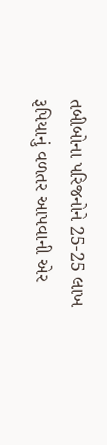તબીબોના પરિજનોને 25-25 લાખ રૂપિયાનું વળતર આપવાની એર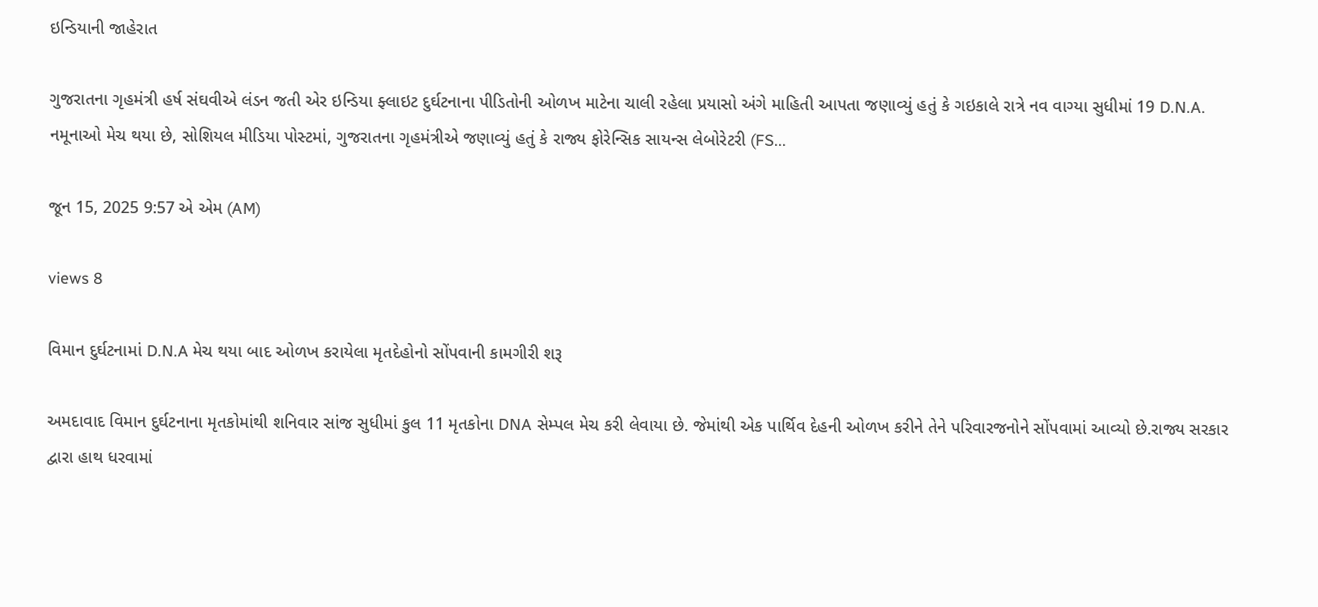ઇન્ડિયાની જાહેરાત

ગુજરાતના ગૃહમંત્રી હર્ષ સંઘવીએ લંડન જતી એર ઇન્ડિયા ફ્લાઇટ દુર્ઘટનાના પીડિતોની ઓળખ માટેના ચાલી રહેલા પ્રયાસો અંગે માહિતી આપતા જણાવ્યું હતું કે ગઇકાલે રાત્રે નવ વાગ્યા સુધીમાં 19 D.N.A. નમૂનાઓ મેચ થયા છે, સોશિયલ મીડિયા પોસ્ટમાં, ગુજરાતના ગૃહમંત્રીએ જણાવ્યું હતું કે રાજ્ય ફોરેન્સિક સાયન્સ લેબોરેટરી (FS...

જૂન 15, 2025 9:57 એ એમ (AM)

views 8

વિમાન દુર્ઘટનામાં D.N.A મેચ થયા બાદ ઓળખ કરાયેલા મૃતદેહોનો સોંપવાની કામગીરી શરૂ

અમદાવાદ વિમાન દુર્ઘટનાના મૃતકોમાંથી શનિવાર સાંજ સુધીમાં કુલ 11 મૃતકોના DNA સેમ્પલ મેચ કરી લેવાયા છે. જેમાંથી એક પાર્થિવ દેહની ઓળખ કરીને તેને પરિવારજનોને સોંપવામાં આવ્યો છે.રાજ્ય સરકાર દ્વારા હાથ ધરવામાં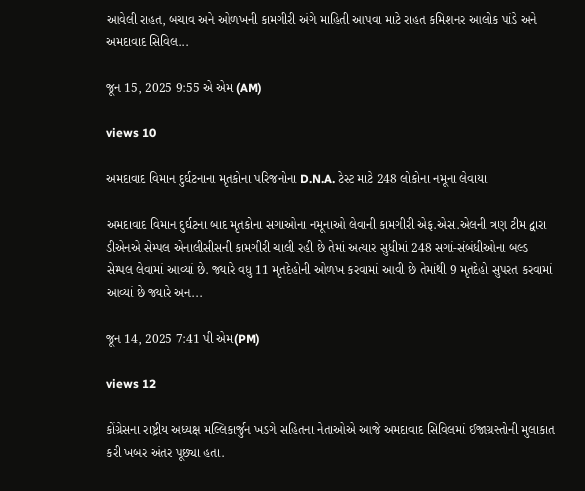આવેલી રાહત, બચાવ અને ઓળખની કામગીરી અંગે માહિતી આપવા માટે રાહત કમિશનર આલોક પાંડે અને અમદાવાદ સિવિલ...

જૂન 15, 2025 9:55 એ એમ (AM)

views 10

અમદાવાદ વિમાન દુર્ઘટનાના મૃતકોના પરિજનોના D.N.A. ટેસ્ટ માટે 248 લોકોના નમૂના લેવાયા

અમદાવાદ વિમાન દુર્ઘટના બાદ મૃતકોના સગાઓના નમૂનાઓ લેવાની કામગીરી એફ.એસ.એલની ત્રણ ટીમ દ્વારા ડીએનએ સેમ્પલ એનાલીસીસની કામગીરી ચાલી રહી છે તેમાં અત્યાર સુધીમાં 248 સગાં-સંબંધીઓના બલ્ડ સેમ્પલ લેવામાં આવ્યાં છે. જ્યારે વધુ 11 મૃતદેહોની ઓળખ કરવામાં આવી છે તેમાંથી 9 મૃતદેહો સુપરત કરવામાં આવ્યાં છે જ્યારે અન...

જૂન 14, 2025 7:41 પી એમ(PM)

views 12

કોંગ્રેસના રાષ્ટ્રીય અધ્યક્ષ મલ્લિકાર્જુન ખડગે સહિતના નેતાઓએ આજે અમદાવાદ સિવિલમાં ઈજાગ્રસ્તોની મુલાકાત કરી ખબર અંતર પૂછ્યા હતા.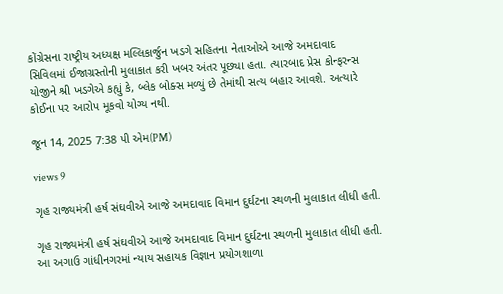કોંગ્રેસના રાષ્ટ્રીય અધ્યક્ષ મલ્લિકાર્જુન ખડગે સહિતના નેતાઓએ આજે અમદાવાદ સિવિલમાં ઈજાગ્રસ્તોની મુલાકાત કરી ખબર અંતર પૂછ્યા હતા. ત્યારબાદ પ્રેસ કોન્ફરન્સ યોજીને શ્રી ખડગેએ કહ્યું કે, બ્લેક બોક્સ મળ્યું છે તેમાંથી સત્ય બહાર આવશે. અત્યારે કોઈના પર આરોપ મૂકવો યોગ્ય નથી.

જૂન 14, 2025 7:38 પી એમ(PM)

views 9

ગૃહ રાજ્યમંત્રી હર્ષ સંઘવીએ આજે અમદાવાદ વિમાન દુર્ઘટના સ્થળની મુલાકાત લીધી હતી.

ગૃહ રાજ્યમંત્રી હર્ષ સંઘવીએ આજે અમદાવાદ વિમાન દુર્ઘટના સ્થળની મુલાકાત લીધી હતી. આ અગાઉ ગાંધીનગરમાં ન્યાય સહાયક વિજ્ઞાન પ્રયોગશાળા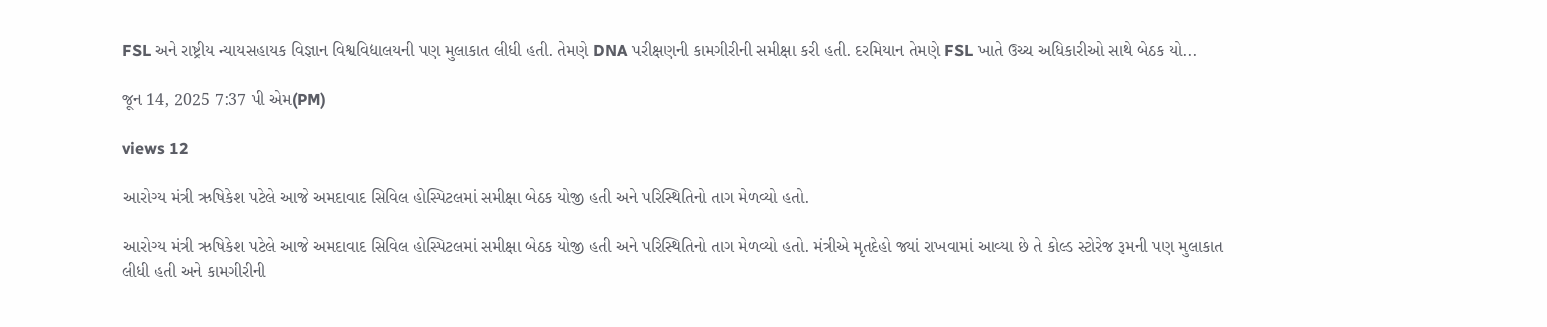FSL અને રાષ્ટ્રીય ન્યાયસહાયક વિજ્ઞાન વિશ્વવિદ્યાલયની પણ મુલાકાત લીધી હતી. તેમણે DNA પરીક્ષણની કામગીરીની સમીક્ષા કરી હતી. દરમિયાન તેમણે FSL ખાતે ઉચ્ચ અધિકારીઓ સાથે બેઠક યો...

જૂન 14, 2025 7:37 પી એમ(PM)

views 12

આરોગ્ય મંત્રી ઋષિકેશ પટેલે આજે અમદાવાદ સિવિલ હોસ્પિટલમાં સમીક્ષા બેઠક યોજી હતી અને પરિસ્થિતિનો તાગ મેળવ્યો હતો.

આરોગ્ય મંત્રી ઋષિકેશ પટેલે આજે અમદાવાદ સિવિલ હોસ્પિટલમાં સમીક્ષા બેઠક યોજી હતી અને પરિસ્થિતિનો તાગ મેળવ્યો હતો. મંત્રીએ મૃતદેહો જ્યાં રાખવામાં આવ્યા છે તે કોલ્ડ સ્ટોરેજ રૂમની પણ મુલાકાત લીધી હતી અને કામગીરીની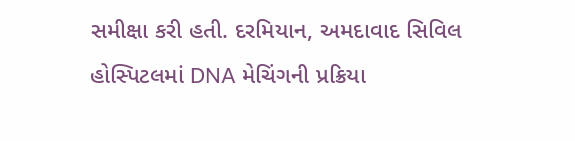સમીક્ષા કરી હતી. દરમિયાન, અમદાવાદ સિવિલ હોસ્પિટલમાં DNA મેચિંગની પ્રક્રિયા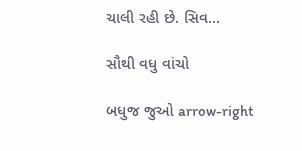ચાલી રહી છે. સિવ...

સૌથી વધુ વાંચો

બધુજ જુઓ arrow-right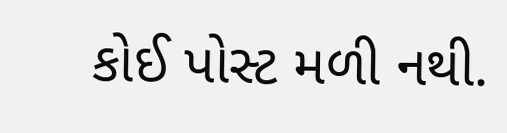કોઈ પોસ્ટ મળી નથી.